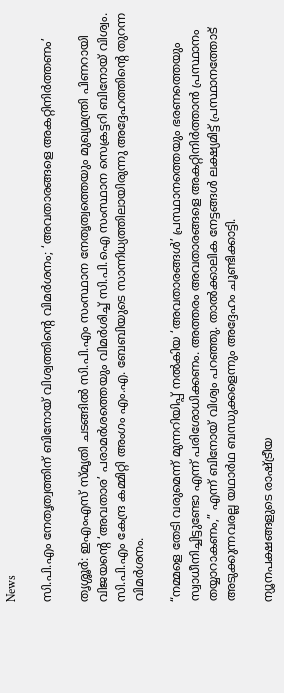News

സി.പി.എം നേതൃത്വത്തിന് ബിനോയ് വിശ്വത്തിന്റെ വിമർശനം; ‘അവതാരങ്ങളെ അകറ്റിനിർത്തണം’

തൃശ്ശൂർ: ഇഎംഎസ് സ്മൃതി ചടങ്ങിൽ സി.പി.എം സംസ്ഥാന നേതൃത്വത്തെയും മുഖ്യമന്ത്രി പിണറായി വിജയന്റെ ‘അവതാര’ പരാമർശത്തെയും വിമർശിച്ച് സി.പി.ഐ സംസ്ഥാന സെക്രട്ടറി ബിനോയ് വിശ്വം. സി.പി.എം കേന്ദ്ര കമ്മിറ്റി അംഗം എം.എ. ബേബിയുടെ സാന്നിധ്യത്തിലായിരുന്നു അദ്ദേഹത്തിന്റെ തുറന്ന വിമർശനം.

“നമ്മളെ തേടി വരുമെന്ന് മുന്നറിയിപ്പ് നൽകിയ ‘അവതാരങ്ങൾ’ പ്രസ്ഥാനത്തെയും ഭരണത്തെയും സ്വാധീനിച്ചിട്ടുണ്ടോ എന്ന് പരിശോധിക്കണം. അത്തരം അവതാരങ്ങളെ അകറ്റിനിർത്താൻ പ്രസ്ഥാനം തയ്യാറാകണം,” എന്ന് ബിനോയ് വിശ്വം പറഞ്ഞു. താൽക്കാലിക നേട്ടങ്ങൾ ലക്ഷ്യമിട്ട് പ്രസ്ഥാനത്തോട് അടുക്കുന്നവരല്ല യഥാർഥ ബന്ധുക്കളെന്നും അദ്ദേഹം ചൂണ്ടിക്കാട്ടി.

ന്യൂനപക്ഷങ്ങളുടെ രാഷ്ട്രീയ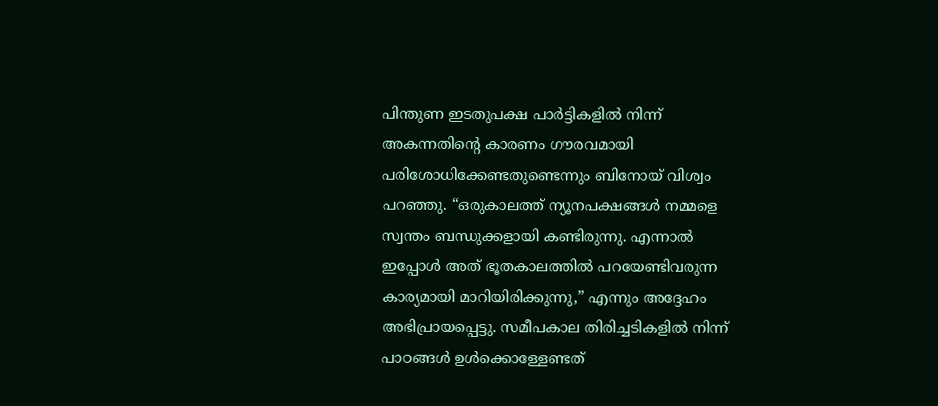പിന്തുണ ഇടതുപക്ഷ പാർട്ടികളിൽ നിന്ന് അകന്നതിന്റെ കാരണം ഗൗരവമായി പരിശോധിക്കേണ്ടതുണ്ടെന്നും ബിനോയ് വിശ്വം പറഞ്ഞു. “ഒരുകാലത്ത് ന്യൂനപക്ഷങ്ങൾ നമ്മളെ സ്വന്തം ബന്ധുക്കളായി കണ്ടിരുന്നു. എന്നാൽ ഇപ്പോൾ അത് ഭൂതകാലത്തിൽ പറയേണ്ടിവരുന്ന കാര്യമായി മാറിയിരിക്കുന്നു,” എന്നും അദ്ദേഹം അഭിപ്രായപ്പെട്ടു. സമീപകാല തിരിച്ചടികളിൽ നിന്ന് പാഠങ്ങൾ ഉൾക്കൊള്ളേണ്ടത്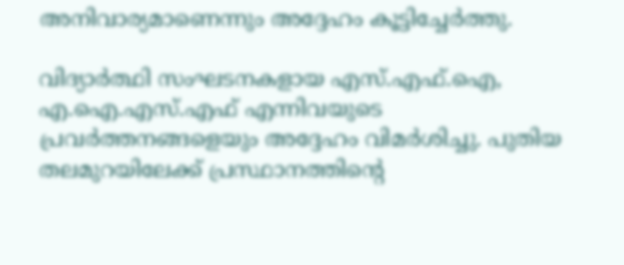അനിവാര്യമാണെന്നും അദ്ദേഹം കൂട്ടിച്ചേർത്തു.

വിദ്യാർത്ഥി സംഘടനകളായ എസ്.എഫ്.ഐ, എ.ഐ.എസ്.എഫ് എന്നിവയുടെ പ്രവർത്തനങ്ങളെയും അദ്ദേഹം വിമർശിച്ചു. പുതിയ തലമുറയിലേക്ക് പ്രസ്ഥാനത്തിന്റെ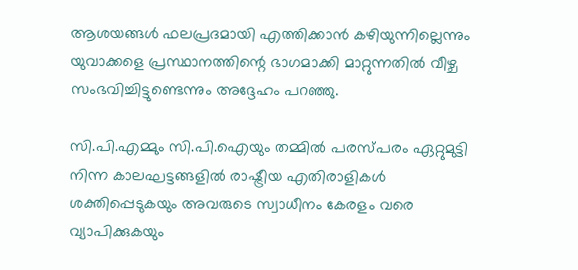ആശയങ്ങൾ ഫലപ്രദമായി എത്തിക്കാൻ കഴിയുന്നില്ലെന്നും യുവാക്കളെ പ്രസ്ഥാനത്തിന്റെ ഭാഗമാക്കി മാറ്റുന്നതിൽ വീഴ്ച സംഭവിച്ചിട്ടുണ്ടെന്നും അദ്ദേഹം പറഞ്ഞു.

സി.പി.എമ്മും സി.പി.ഐയും തമ്മിൽ പരസ്പരം ഏറ്റുമുട്ടി നിന്ന കാലഘട്ടങ്ങളിൽ രാഷ്ട്രീയ എതിരാളികൾ ശക്തിപ്പെടുകയും അവരുടെ സ്വാധീനം കേരളം വരെ വ്യാപിക്കുകയും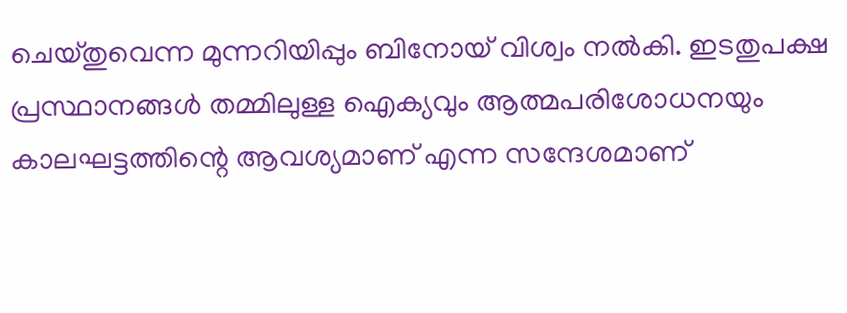ചെയ്തുവെന്ന മുന്നറിയിപ്പും ബിനോയ് വിശ്വം നൽകി. ഇടതുപക്ഷ പ്രസ്ഥാനങ്ങൾ തമ്മിലുള്ള ഐക്യവും ആത്മപരിശോധനയും കാലഘട്ടത്തിന്റെ ആവശ്യമാണ് എന്ന സന്ദേശമാണ്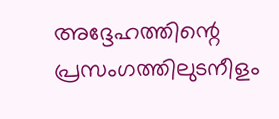അദ്ദേഹത്തിന്റെ പ്രസംഗത്തിലുടനീളം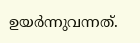ഉയർന്നുവന്നത്.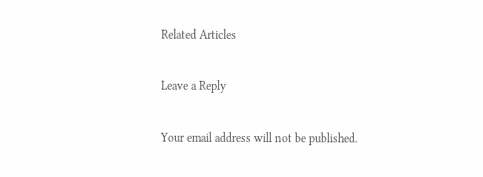Related Articles

Leave a Reply

Your email address will not be published.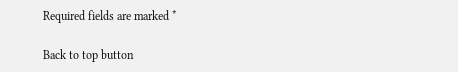Required fields are marked *

Back to top button